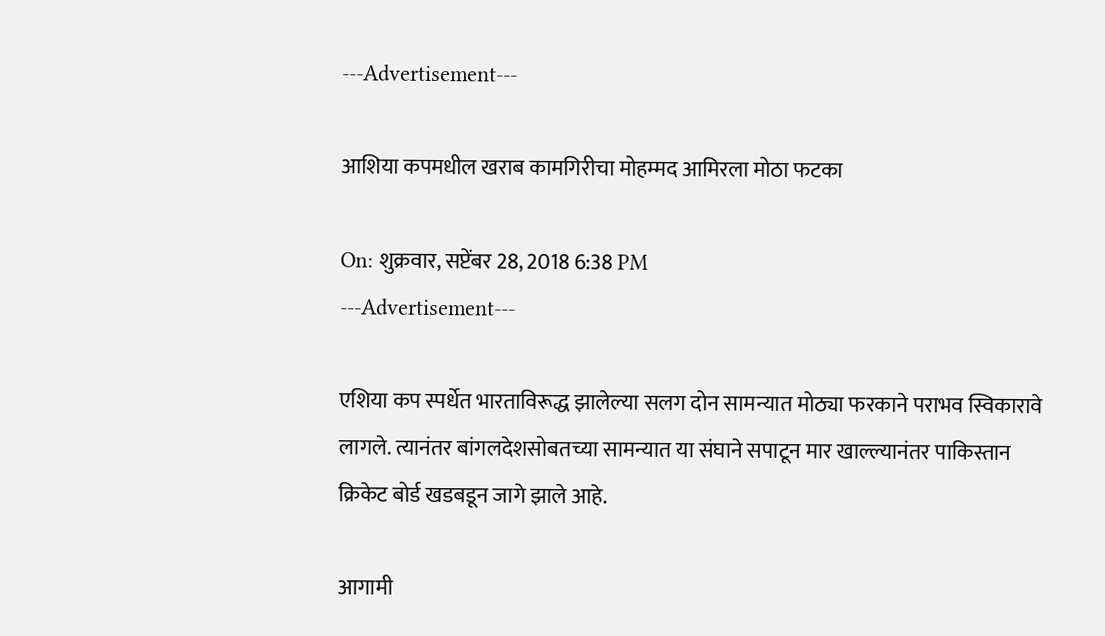---Advertisement---

आशिया कपमधील खराब कामगिरीचा मोहम्मद आमिरला मोठा फटका

On: शुक्रवार, सप्टेंबर 28, 2018 6:38 PM
---Advertisement---

एशिया कप स्पर्धेत भारताविरूद्ध झालेल्या सलग दोन सामन्यात मोठ्या फरकाने पराभव स्विकारावे लागले. त्यानंतर बांगलदेशसोबतच्या सामन्यात या संघाने सपाटून मार खाल्ल्यानंतर पाकिस्तान क्रिकेट बोर्ड खडबडून जागे झाले आहे.

आगामी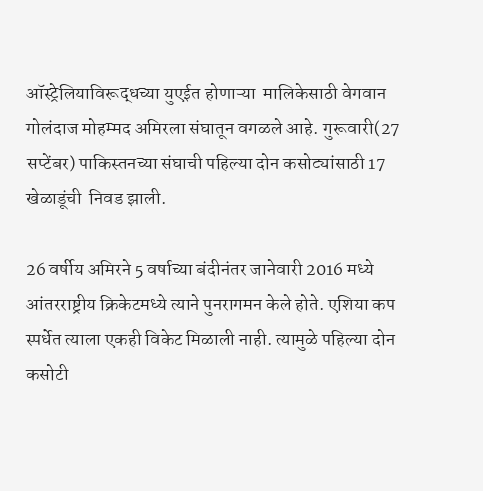ऑस्ट्रेलियाविरूद्धच्या युएईत होणाऱ्या  मालिकेसाठी वेगवान गोलंदाज मोहम्मद अमिरला संघातून वगळले आहे. गुरूवारी(27 सप्टेंबर) पाकिस्तनच्या संघाची पहिल्या दोन कसोट्यांसाठी 17 खेळाडूंची  निवड झाली.

26 वर्षीय अमिरने 5 वर्षाच्या बंदीनंतर जानेवारी 2016 मध्ये आंतरराष्ट्रीय क्रिकेटमध्ये त्याने पुनरागमन केले होते. एशिया कप स्पर्धेत त्याला एकही विकेट मिळाली नाही. त्यामुळे पहिल्या दोन कसोटी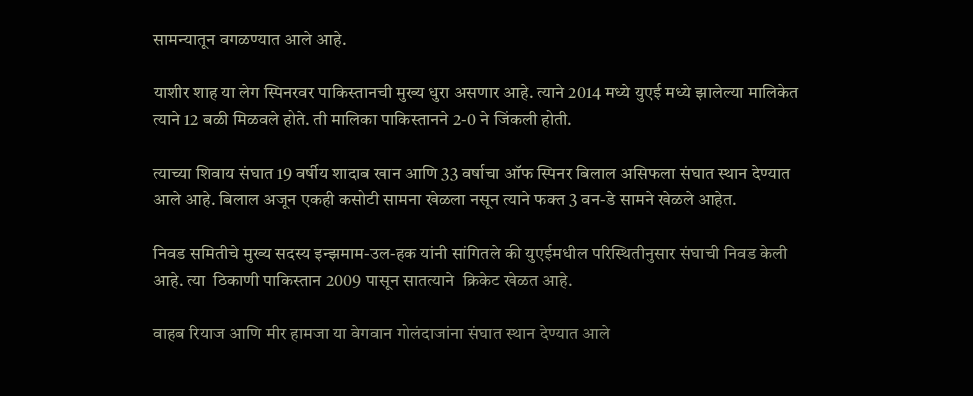सामन्यातून वगळण्यात आले आहे.

याशीर शाह या लेग स्पिनरवर पाकिस्तानची मुख्य धुरा असणार आहे. त्याने 2014 मध्ये युएई मध्ये झालेल्या मालिकेत त्याने 12 बळी मिळवले होते. ती मालिका पाकिस्तानने 2-0 ने जिंकली होती.

त्याच्या शिवाय संघात 19 वर्षीय शादाब खान आणि 33 वर्षाचा ऑफ स्पिनर बिलाल असिफला संघात स्थान देण्यात आले आहे. बिलाल अजून एकही कसोटी सामना खेळला नसून त्याने फक्त 3 वन-डे सामने खेळले आहेत.

निवड समितीचे मुख्य सदस्य इन्झमाम-उल-हक यांनी सांगितले की युएईमधील परिस्थितीनुसार संघाची निवड केली आहे. त्या  ठिकाणी पाकिस्तान 2009 पासून सातत्याने  क्रिकेट खेळत आहे.

वाहब रियाज आणि मीर हामजा या वेगवान गोलंदाजांना संघात स्थान देण्यात आले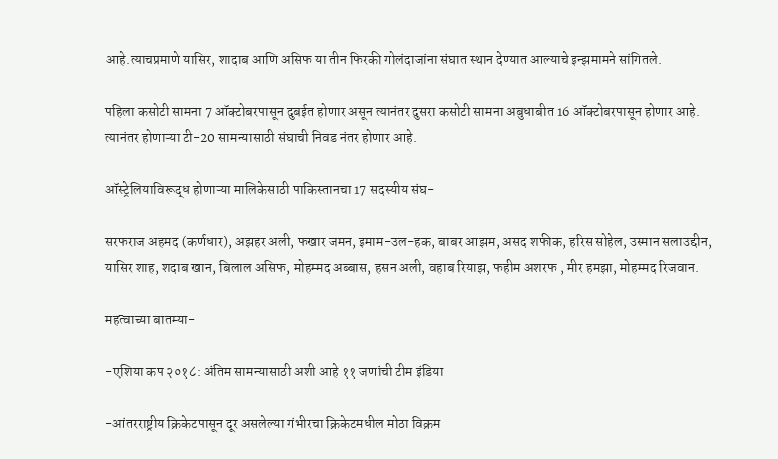आहे.त्याचप्रमाणे यासिर, शादाब आणि असिफ या तीन फिरकी गोलंदाजांना संघात स्थान देण्यात आल्याचे इन्झमामने सांगितले.

पहिला कसोटी सामना 7 ऑक्टोबरपासून दुबईत होणार असून त्यानंतर दुसरा कसोटी सामना अबुधाबीत 16 ऑक्टोबरपासून होणार आहे. त्यानंतर होणाऱ्या टी-20 सामन्यासाठी संघाची निवड नंतर होणार आहे.

ऑस्ट्रेलियाविरूद्ध होणाऱ्या मालिकेसाठी पाकिस्तानचा 17 सदस्यीय संघ-

सरफराज अहमद (कर्णधार), अझहर अली, फखार जमन, इमाम-उल-हक, बाबर आझम, असद शफीक, हरिस सोहेल, उस्मान सलाउद्दीन, यासिर शाह, शदाब खान, बिलाल असिफ, मोहम्मद अब्बास, हसन अली, वहाब रियाझ, फहीम अशरफ , मीर हमझा, मोहम्मद रिजवान.

महत्वाच्या बातम्या-

-एशिया कप २०१८: अंतिम सामन्यासाठी अशी आहे ११ जणांची टीम इंडिया

-आंतरराष्ट्रीय क्रिकेटपासून दूर असलेल्या गंभीरचा क्रिकेटमधील मोठा विक्रम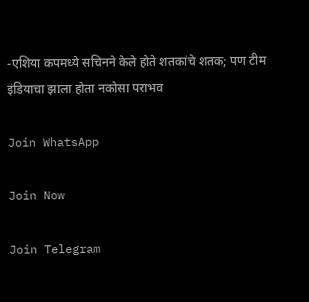-एशिया कपमध्ये सचिनने केले होते शतकांचे शतक; पण टीम इंडियाचा झाला होता नकोसा पराभव

Join WhatsApp

Join Now

Join Telegram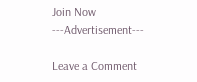Join Now
---Advertisement---

Leave a Comment